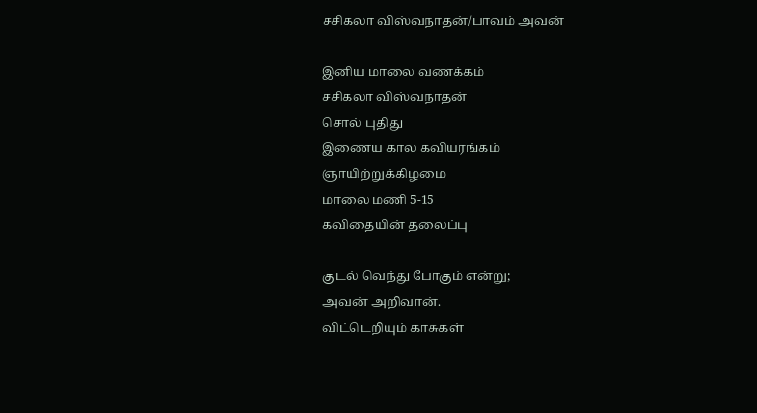சசிகலா விஸ்வநாதன்/பாவம் அவன்

இனிய மாலை வணக்கம்
சசிகலா விஸ்வநாதன்
சொல் புதிது
இணைய கால கவியரங்கம்
ஞாயிற்றுக்கிழமை
மாலை மணி 5-15
கவிதையின் தலைப்பு

குடல் வெந்து போகும் என்று;
அவன் அறிவான்.
விட்டெறியும் காசுகள்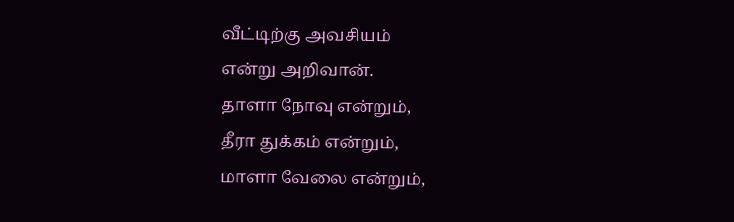வீட்டிற்கு அவசியம்
என்று அறிவான்.
தாளா நோவு என்றும்,
தீரா துக்கம் என்றும்,
மாளா வேலை என்றும்,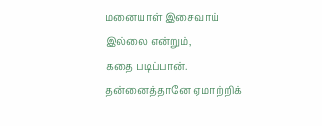மனையாள் இசைவாய் இல்லை என்றும்,
கதை படிப்பான்.
தன்னைத்தானே ஏமாற்றிக்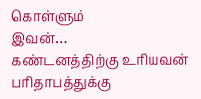கொள்ளும்
இவன்…
கண்டனத்திற்கு உரியவன்
பரிதாபத்துக்கு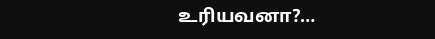உரியவனா?…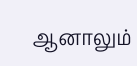ஆனாலும்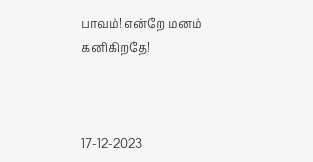பாவம்! என்றே மனம் கனிகிறதே!



17-12-2023